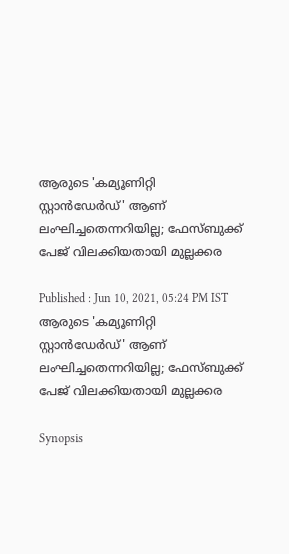ആരുടെ 'കമ്യൂണിറ്റി സ്റ്റാന്‍ഡേര്‍ഡ്' ആണ് ലംഘിച്ചതെന്നറിയില്ല; ഫേസ്ബുക്ക് പേജ് വിലക്കിയതായി മുല്ലക്കര

Published : Jun 10, 2021, 05:24 PM IST
ആരുടെ 'കമ്യൂണിറ്റി സ്റ്റാന്‍ഡേര്‍ഡ്' ആണ് ലംഘിച്ചതെന്നറിയില്ല; ഫേസ്ബുക്ക് പേജ് വിലക്കിയതായി മുല്ലക്കര

Synopsis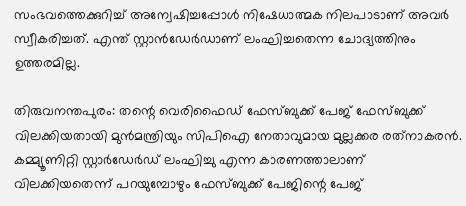സംഭവത്തെക്കുറിച്ച് അന്വേഷിച്ചപ്പോള്‍ നിഷേധാത്മക നിലപാടാണ് അവര്‍ സ്വീകരിച്ചത്. എന്ത് സ്റ്റാന്‍ഡേര്‍ഡാണ് ലംഘിച്ചതെന്ന ചോദ്യത്തിനും ഉത്തരമില്ല.

തിരുവനന്തപുരം: തന്റെ വെരിഫൈഡ് ഫേസ്ബുക്ക് പേജ് ഫേസ്ബുക്ക് വിലക്കിയതായി മുന്‍മന്ത്രിയും സിപിഐ നേതാവുമായ മുല്ലക്കര രത്‌നാകരന്‍. കമ്മ്യൂണിറ്റി സ്റ്റാര്‍ഡേര്‍ഡ് ലംഘിച്ചു എന്ന കാരണത്താലാണ് വിലക്കിയതെന്ന് പറയുമ്പോഴും ഫേസ്ബുക്ക് പേജിന്റെ പേജ്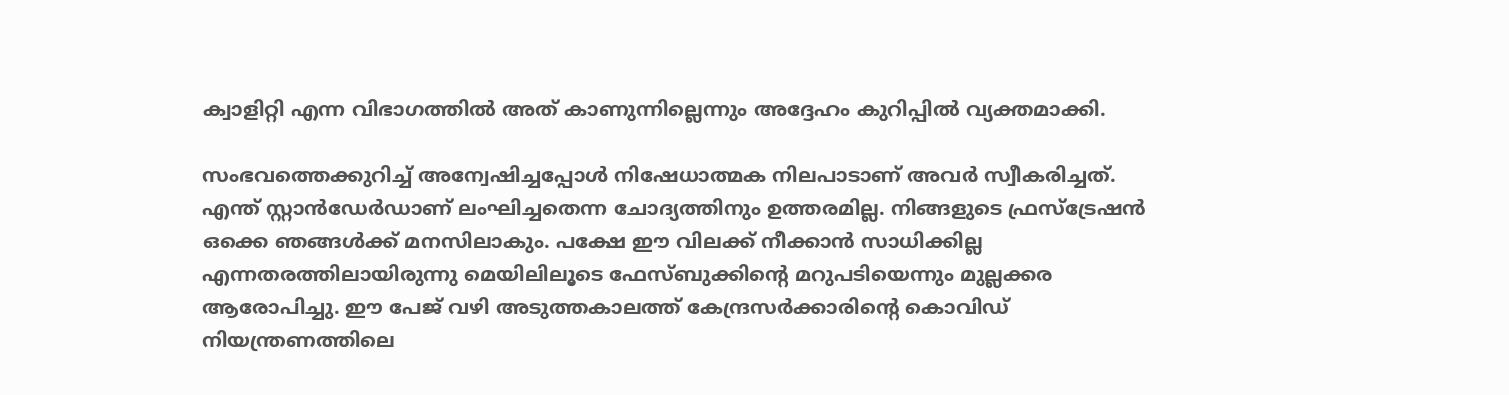ക്വാളിറ്റി എന്ന വിഭാഗത്തില്‍ അത് കാണുന്നില്ലെന്നും അദ്ദേഹം കുറിപ്പില്‍ വ്യക്തമാക്കി.

സംഭവത്തെക്കുറിച്ച് അന്വേഷിച്ചപ്പോള്‍ നിഷേധാത്മക നിലപാടാണ് അവര്‍ സ്വീകരിച്ചത്. എന്ത് സ്റ്റാന്‍ഡേര്‍ഡാണ് ലംഘിച്ചതെന്ന ചോദ്യത്തിനും ഉത്തരമില്ല. നിങ്ങളുടെ ഫ്രസ്‌ട്രേഷന്‍ ഒക്കെ ഞങ്ങള്‍ക്ക് മനസിലാകും. പക്ഷേ ഈ വിലക്ക് നീക്കാന്‍ സാധിക്കില്ല എന്നതരത്തിലായിരുന്നു മെയിലിലൂടെ ഫേസ്ബുക്കിന്റെ മറുപടിയെന്നും മുല്ലക്കര ആരോപിച്ചു. ഈ പേജ് വഴി അടുത്തകാലത്ത് കേന്ദ്രസര്‍ക്കാരിന്റെ കൊവിഡ് നിയന്ത്രണത്തിലെ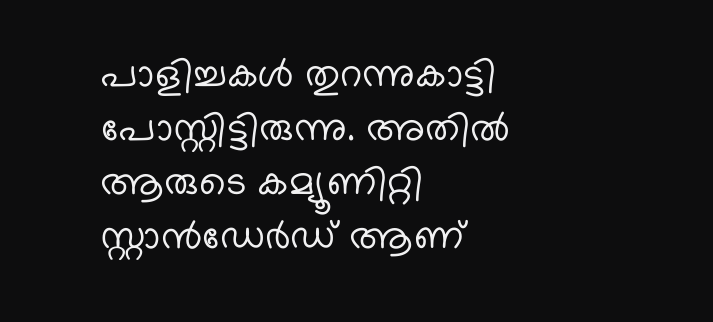പാളിച്ചകള്‍ തുറന്നുകാട്ടി പോസ്റ്റിട്ടിരുന്നു. അതില്‍ ആരുടെ കമ്യൂണിറ്റി സ്റ്റാന്‍ഡേര്‍ഡ് ആണ്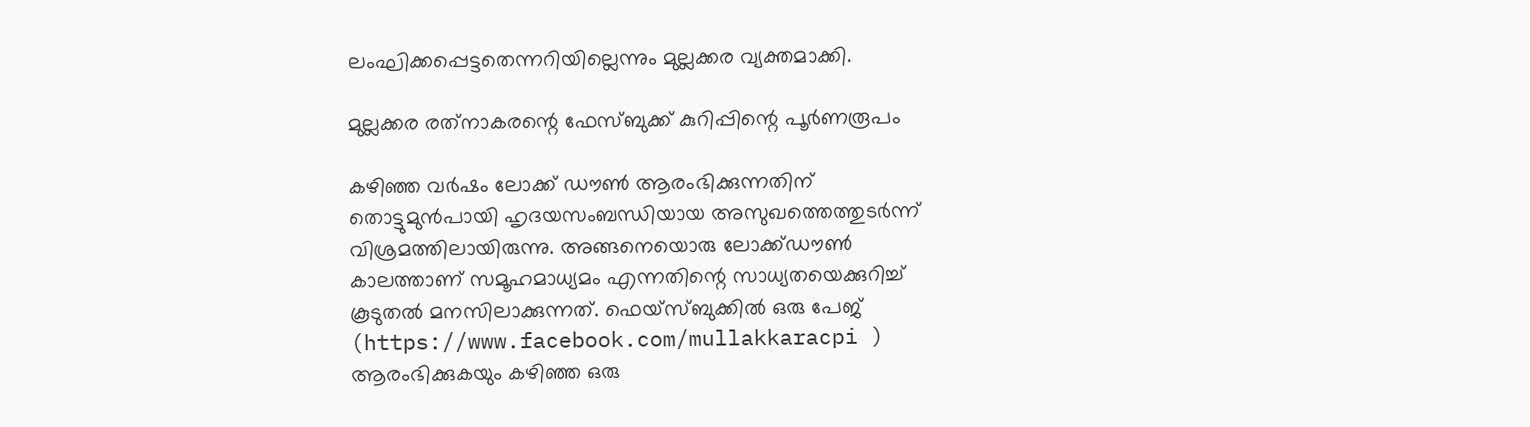ലംഘിക്കപ്പെട്ടതെന്നറിയില്ലെന്നും മുല്ലക്കര വ്യക്തമാക്കി.

മുല്ലക്കര രത്‌നാകരന്റെ ഫേസ്ബുക്ക് കുറിപ്പിന്റെ പൂര്‍ണരൂപം

കഴിഞ്ഞ വര്‍ഷം ലോക്ക് ഡൗണ്‍ ആരംഭിക്കുന്നതിന് തൊട്ടുമുന്‍പായി ഹൃദയസംബന്ധിയായ അസുഖത്തെത്തുടര്‍ന്ന് വിശ്രമത്തിലായിരുന്നു. അങ്ങനെയൊരു ലോക്ക്ഡൗണ്‍ കാലത്താണ് സമൂഹമാധ്യമം എന്നതിന്റെ സാധ്യതയെക്കുറിച്ച് കൂടുതല്‍ മനസിലാക്കുന്നത്. ഫെയ്‌സ്ബുക്കില്‍ ഒരു പേജ് (https://www.facebook.com/mullakkaracpi ) ആരംഭിക്കുകയും കഴിഞ്ഞ ഒരു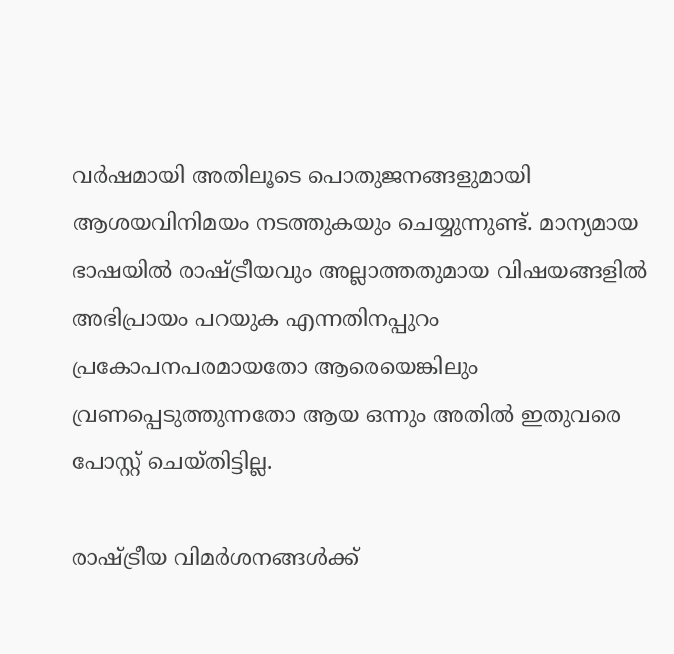വര്‍ഷമായി അതിലൂടെ പൊതുജനങ്ങളുമായി ആശയവിനിമയം നടത്തുകയും ചെയ്യുന്നുണ്ട്. മാന്യമായ ഭാഷയില്‍ രാഷ്ട്രീയവും അല്ലാത്തതുമായ വിഷയങ്ങളില്‍ അഭിപ്രായം പറയുക എന്നതിനപ്പുറം പ്രകോപനപരമായതോ ആരെയെങ്കിലും വ്രണപ്പെടുത്തുന്നതോ ആയ ഒന്നും അതില്‍ ഇതുവരെ പോസ്റ്റ് ചെയ്തിട്ടില്ല.

രാഷ്ട്രീയ വിമര്‍ശനങ്ങള്‍ക്ക്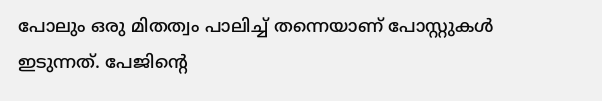പോലും ഒരു മിതത്വം പാലിച്ച് തന്നെയാണ് പോസ്റ്റുകള്‍ ഇടുന്നത്. പേജിന്റെ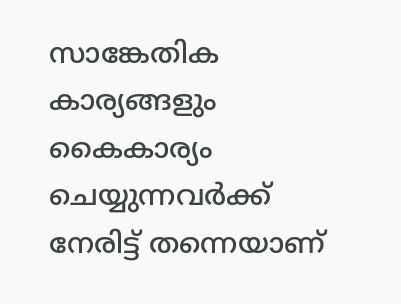സാങ്കേതിക കാര്യങ്ങളും കൈകാര്യം ചെയ്യുന്നവര്‍ക്ക് നേരിട്ട് തന്നെയാണ്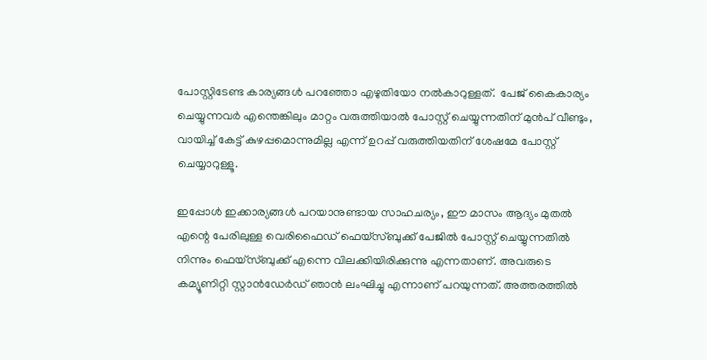പോസ്റ്റിടേണ്ട കാര്യങ്ങള്‍ പറഞ്ഞോ എഴുതിയോ നല്‍കാറുള്ളത്.  പേജ് കൈകാര്യം ചെയ്യുന്നവര്‍ എന്തെങ്കിലും മാറ്റം വരുത്തിയാല്‍ പോസ്റ്റ് ചെയ്യുന്നതിന് മുന്‍പ് വീണ്ടും, വായിച്ച് കേട്ട് കുഴപ്പമൊന്നുമില്ല എന്ന് ഉറപ്പ് വരുത്തിയതിന് ശേഷമേ പോസ്റ്റ് ചെയ്യാറുള്ളൂ.

ഇപ്പോള്‍ ഇക്കാര്യങ്ങള്‍ പറയാനുണ്ടായ സാഹചര്യം, ഈ മാസം ആദ്യം മുതല്‍ എന്റെ പേരിലുള്ള വെരിഫൈഡ് ഫെയ്‌സ്ബുക്ക് പേജില്‍ പോസ്റ്റ് ചെയ്യുന്നതില്‍ നിന്നും ഫെയ്‌സ്ബുക്ക് എന്നെ വിലക്കിയിരിക്കുന്നു എന്നതാണ്. അവരുടെ കമ്യൂണിറ്റി സ്റ്റാന്‍ഡേര്‍ഡ് ഞാന്‍ ലംഘിച്ചു എന്നാണ് പറയുന്നത്. അത്തരത്തില്‍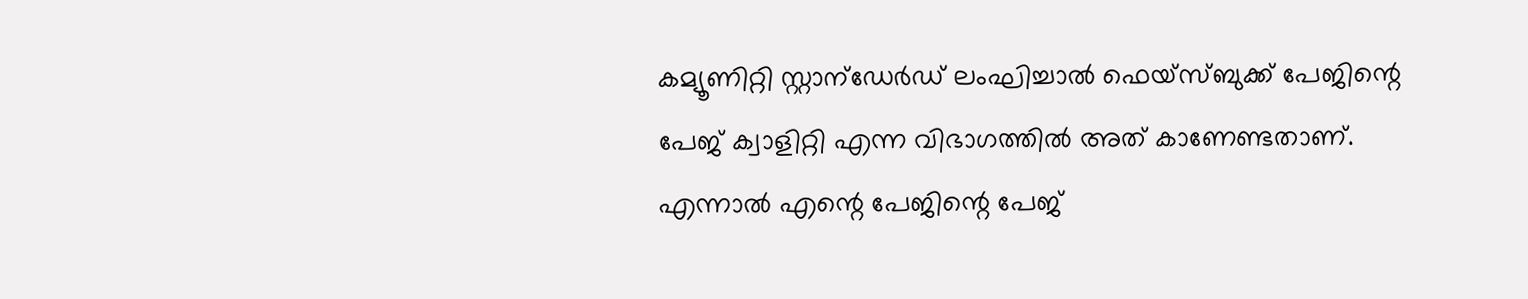കമ്യൂണിറ്റി സ്റ്റാന്‌ഡേര്‍ഡ് ലംഘിച്ചാല്‍ ഫെയ്‌സ്ബുക്ക് പേജിന്റെ പേജ് ക്വാളിറ്റി എന്ന വിഭാഗത്തില്‍ അത് കാണേണ്ടതാണ്. എന്നാല്‍ എന്റെ പേജിന്റെ പേജ്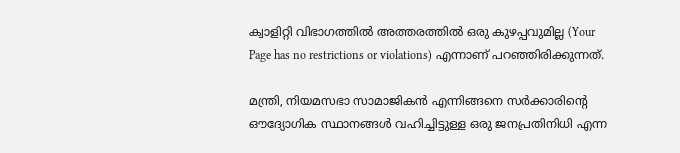ക്വാളിറ്റി വിഭാഗത്തില്‍ അത്തരത്തില്‍ ഒരു കുഴപ്പവുമില്ല (Your Page has no restrictions or violations) എന്നാണ് പറഞ്ഞിരിക്കുന്നത്.

മന്ത്രി, നിയമസഭാ സാമാജികന്‍ എന്നിങ്ങനെ സര്‍ക്കാരിന്റെ ഔദ്യോഗിക സ്ഥാനങ്ങള്‍ വഹിച്ചിട്ടുള്ള ഒരു ജനപ്രതിനിധി എന്ന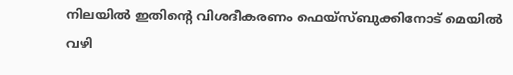നിലയില്‍ ഇതിന്റെ വിശദീകരണം ഫെയ്‌സ്ബുക്കിനോട് മെയില്‍ വഴി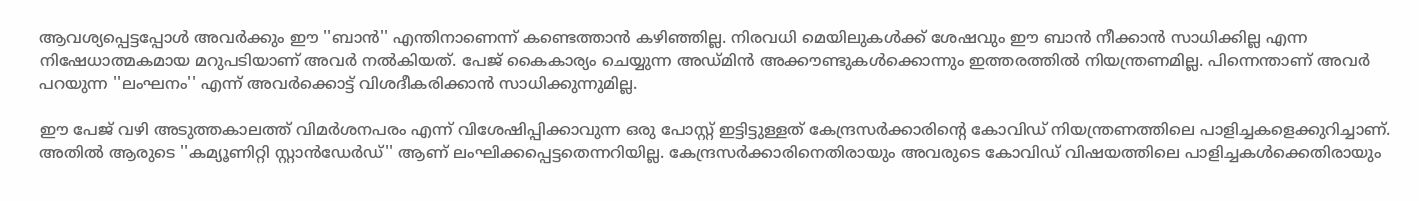ആവശ്യപ്പെട്ടപ്പോള്‍ അവര്‍ക്കും ഈ ''ബാന്‍'' എന്തിനാണെന്ന് കണ്ടെത്താന്‍ കഴിഞ്ഞില്ല. നിരവധി മെയിലുകള്‍ക്ക് ശേഷവും ഈ ബാന്‍ നീക്കാന്‍ സാധിക്കില്ല എന്ന നിഷേധാത്മകമായ മറുപടിയാണ് അവര്‍ നല്‍കിയത്. പേജ് കൈകാര്യം ചെയ്യുന്ന അഡ്മിന്‍ അക്കൗണ്ടുകള്‍ക്കൊന്നും ഇത്തരത്തില്‍ നിയന്ത്രണമില്ല. പിന്നെന്താണ് അവര്‍ പറയുന്ന ''ലംഘനം'' എന്ന് അവര്‍ക്കൊട്ട് വിശദീകരിക്കാന്‍ സാധിക്കുന്നുമില്ല.

ഈ പേജ് വഴി അടുത്തകാലത്ത് വിമര്‍ശനപരം എന്ന് വിശേഷിപ്പിക്കാവുന്ന ഒരു പോസ്റ്റ് ഇട്ടിട്ടുള്ളത് കേന്ദ്രസര്‍ക്കാരിന്റെ കോവിഡ് നിയന്ത്രണത്തിലെ പാളിച്ചകളെക്കുറിച്ചാണ്. അതില്‍ ആരുടെ ''കമ്യൂണിറ്റി സ്റ്റാന്‍ഡേര്‍ഡ്'' ആണ് ലംഘിക്കപ്പെട്ടതെന്നറിയില്ല. കേന്ദ്രസര്‍ക്കാരിനെതിരായും അവരുടെ കോവിഡ് വിഷയത്തിലെ പാളിച്ചകള്‍ക്കെതിരായും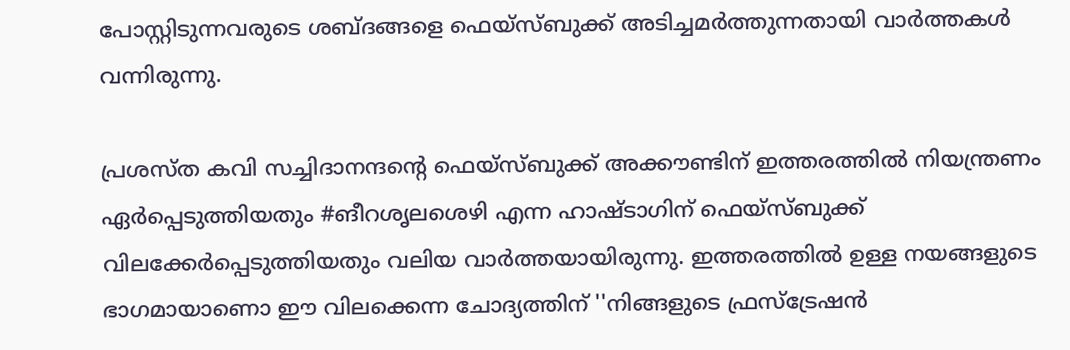പോസ്റ്റിടുന്നവരുടെ ശബ്ദങ്ങളെ ഫെയ്‌സ്ബുക്ക് അടിച്ചമര്‍ത്തുന്നതായി വാര്‍ത്തകള്‍ വന്നിരുന്നു.

പ്രശസ്ത കവി സച്ചിദാനന്ദന്റെ ഫെയ്‌സ്ബുക്ക് അക്കൗണ്ടിന് ഇത്തരത്തില്‍ നിയന്ത്രണം ഏര്‍പ്പെടുത്തിയതും #ങീറശൃലശെഴി എന്ന ഹാഷ്ടാഗിന് ഫെയ്‌സ്ബുക്ക് വിലക്കേര്‍പ്പെടുത്തിയതും വലിയ വാര്‍ത്തയായിരുന്നു. ഇത്തരത്തില്‍ ഉള്ള നയങ്ങളുടെ ഭാഗമായാണൊ ഈ വിലക്കെന്ന ചോദ്യത്തിന് ''നിങ്ങളുടെ ഫ്രസ്‌ട്രേഷന്‍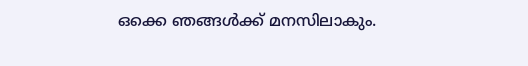ഒക്കെ ഞങ്ങള്‍ക്ക് മനസിലാകും.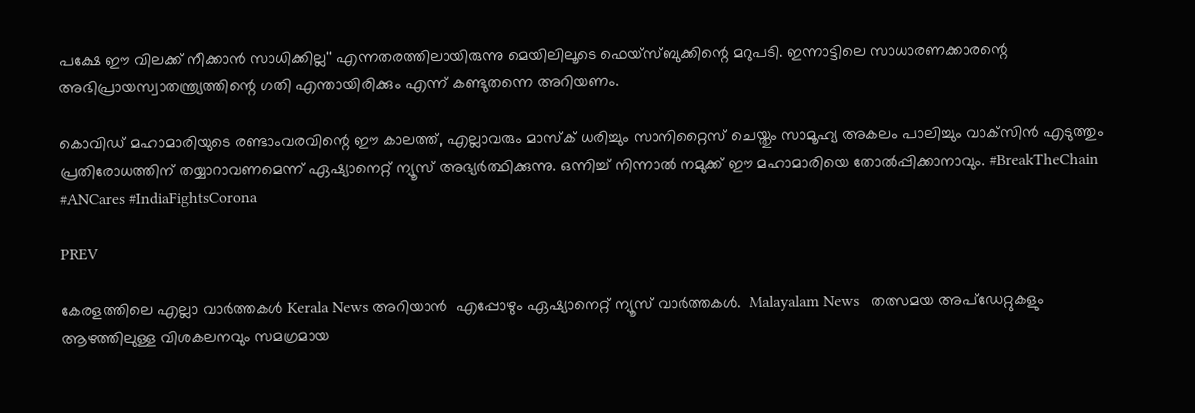പക്ഷേ ഈ വിലക്ക് നീക്കാന്‍ സാധിക്കില്ല'' എന്നതരത്തിലായിരുന്നു മെയിലിലൂടെ ഫെയ്‌സ്ബുക്കിന്റെ മറുപടി. ഇന്നാട്ടിലെ സാധാരണക്കാരന്റെ അഭിപ്രായസ്വാതന്ത്ര്യത്തിന്റെ ഗതി എന്തായിരിക്കും എന്ന് കണ്ടുതന്നെ അറിയണം.

കൊവിഡ് മഹാമാരിയുടെ രണ്ടാംവരവിന്റെ ഈ കാലത്ത്, എല്ലാവരും മാസ്‌ക് ധരിച്ചും സാനിറ്റൈസ് ചെയ്തും സാമൂഹ്യ അകലം പാലിച്ചും വാക്‌സിന്‍ എടുത്തും പ്രതിരോധത്തിന് തയ്യാറാവണമെന്ന് ഏഷ്യാനെറ്റ് ന്യൂസ് അഭ്യര്‍ത്ഥിക്കുന്നു. ഒന്നിച്ച് നിന്നാല്‍ നമുക്ക് ഈ മഹാമാരിയെ തോല്‍പ്പിക്കാനാവും. #BreakTheChain #ANCares #IndiaFightsCorona

PREV

കേരളത്തിലെ എല്ലാ വാർത്തകൾ Kerala News അറിയാൻ  എപ്പോഴും ഏഷ്യാനെറ്റ് ന്യൂസ് വാർത്തകൾ.  Malayalam News   തത്സമയ അപ്‌ഡേറ്റുകളും ആഴത്തിലുള്ള വിശകലനവും സമഗ്രമായ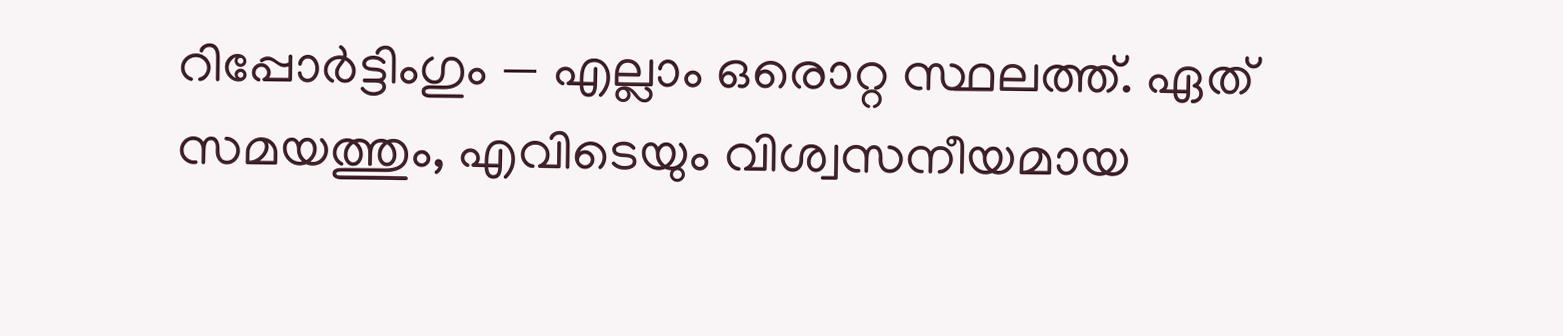റിപ്പോർട്ടിംഗും — എല്ലാം ഒരൊറ്റ സ്ഥലത്ത്. ഏത് സമയത്തും, എവിടെയും വിശ്വസനീയമായ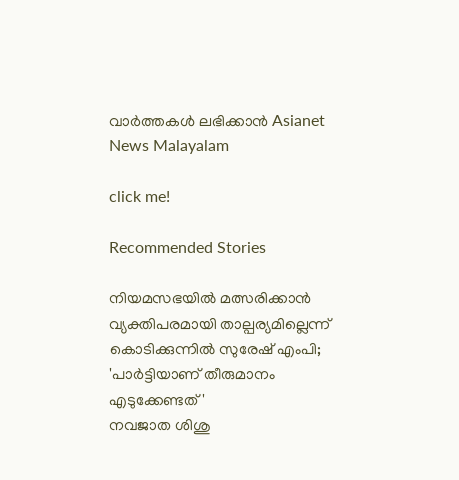വാർത്തകൾ ലഭിക്കാൻ Asianet News Malayalam

click me!

Recommended Stories

നിയമസഭയിൽ മത്സരിക്കാൻ വ്യക്തിപരമായി താല്പര്യമില്ലെന്ന് കൊടിക്കുന്നിൽ സുരേഷ് എംപി; 'പാർട്ടിയാണ് തീരുമാനം എടുക്കേണ്ടത്'
നവജാത ശിശു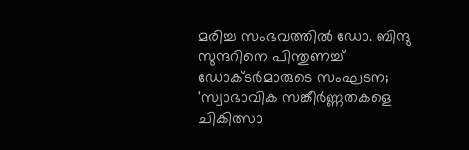മരിച്ച സംഭവത്തിൽ ഡോ. ബിന്ദു സുന്ദറിനെ പിന്തുണച്ച് ഡോക്ടർമാരുടെ സംഘടന; 'സ്വാഭാവിക സങ്കീർണ്ണതകളെ ചികിത്സാ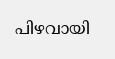പിഴവായി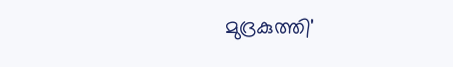മുദ്രകുത്തി'